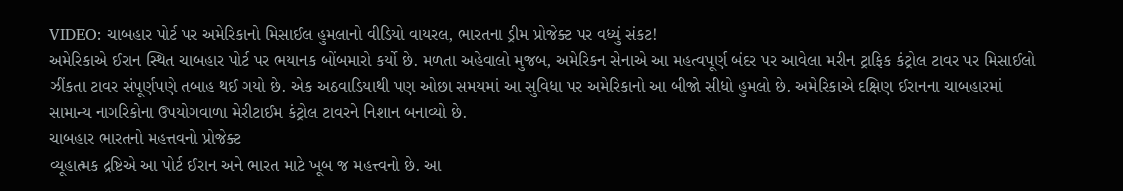VIDEO: ચાબહાર પોર્ટ પર અમેરિકાનો મિસાઈલ હુમલાનો વીડિયો વાયરલ, ભારતના ડ્રીમ પ્રોજેક્ટ પર વધ્યું સંકટ!
અમેરિકાએ ઈરાન સ્થિત ચાબહાર પોર્ટ પર ભયાનક બોંબમારો કર્યો છે. મળતા અહેવાલો મુજબ, અમેરિકન સેનાએ આ મહત્વપૂર્ણ બંદર પર આવેલા મરીન ટ્રાફિક કંટ્રોલ ટાવર પર મિસાઈલો ઝીંકતા ટાવર સંપૂર્ણપણે તબાહ થઈ ગયો છે. એક અઠવાડિયાથી પણ ઓછા સમયમાં આ સુવિધા પર અમેરિકાનો આ બીજો સીધો હુમલો છે. અમેરિકાએ દક્ષિણ ઈરાનના ચાબહારમાં સામાન્ય નાગરિકોના ઉપયોગવાળા મેરીટાઈમ કંટ્રોલ ટાવરને નિશાન બનાવ્યો છે.
ચાબહાર ભારતનો મહત્તવનો પ્રોજેક્ટ
વ્યૂહાત્મક દ્રષ્ટિએ આ પોર્ટ ઈરાન અને ભારત માટે ખૂબ જ મહત્ત્વનો છે. આ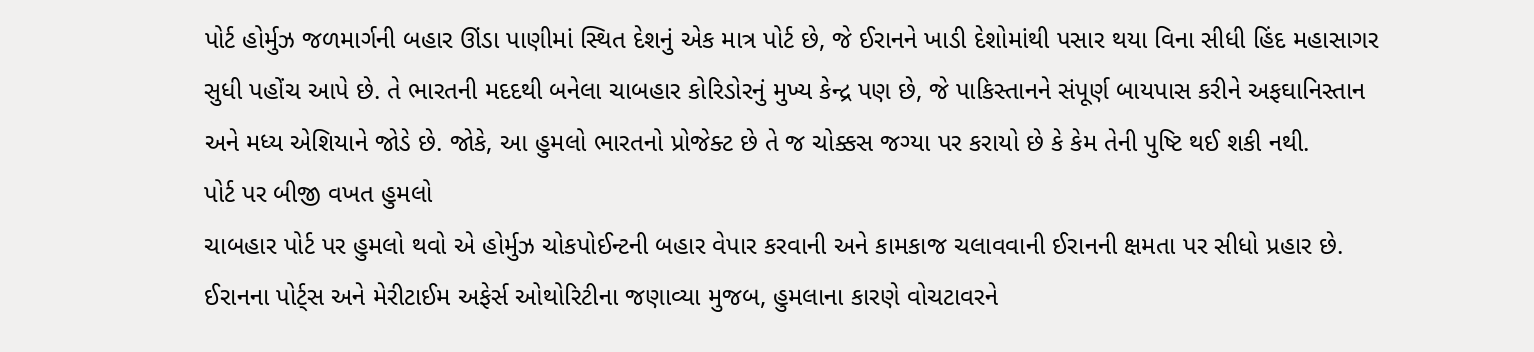પોર્ટ હોર્મુઝ જળમાર્ગની બહાર ઊંડા પાણીમાં સ્થિત દેશનું એક માત્ર પોર્ટ છે, જે ઈરાનને ખાડી દેશોમાંથી પસાર થયા વિના સીધી હિંદ મહાસાગર સુધી પહોંચ આપે છે. તે ભારતની મદદથી બનેલા ચાબહાર કોરિડોરનું મુખ્ય કેન્દ્ર પણ છે, જે પાકિસ્તાનને સંપૂર્ણ બાયપાસ કરીને અફઘાનિસ્તાન અને મધ્ય એશિયાને જોડે છે. જોકે, આ હુમલો ભારતનો પ્રોજેક્ટ છે તે જ ચોક્કસ જગ્યા પર કરાયો છે કે કેમ તેની પુષ્ટિ થઈ શકી નથી.
પોર્ટ પર બીજી વખત હુમલો
ચાબહાર પોર્ટ પર હુમલો થવો એ હોર્મુઝ ચોકપોઈન્ટની બહાર વેપાર કરવાની અને કામકાજ ચલાવવાની ઈરાનની ક્ષમતા પર સીધો પ્રહાર છે. ઈરાનના પોર્ટ્સ અને મેરીટાઈમ અફેર્સ ઓથોરિટીના જણાવ્યા મુજબ, હુમલાના કારણે વોચટાવરને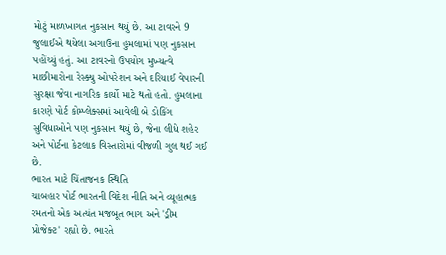મોટું માળખાગત નુકસાન થયું છે. આ ટાવરને 9 જુલાઈએ થયેલા અગાઉના હુમલામાં પણ નુકસાન પહોંચ્યું હતું. આ ટાવરનો ઉપયોગ મુખ્યત્વે માછીમારોના રેસ્ક્યુ ઓપરેશન અને દરિયાઈ વેપારની સુરક્ષા જેવા નાગરિક કાર્યો માટે થતો હતો. હુમલાના કારણે પોર્ટ કોમ્પ્લેક્સમાં આવેલી બે ડોકિંગ સુવિધાઓને પણ નુકસાન થયું છે, જેના લીધે શહેર અને પોર્ટના કેટલાક વિસ્તારોમાં વીજળી ગુલ થઈ ગઈ છે.
ભારત માટે ચિંતાજનક સ્થિતિ
ચાબહાર પોર્ટ ભારતની વિદેશ નીતિ અને વ્યૂહાત્મક રમતનો એક અત્યંત મજબૂત ભાગ અને 'ડ્રીમ પ્રોજેક્ટ' રહ્યો છે. ભારતે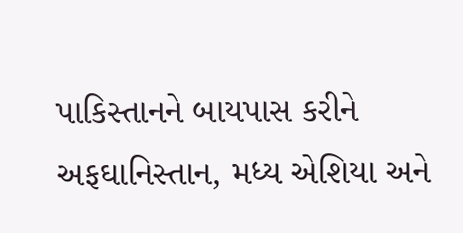પાકિસ્તાનને બાયપાસ કરીને અફઘાનિસ્તાન, મધ્ય એશિયા અને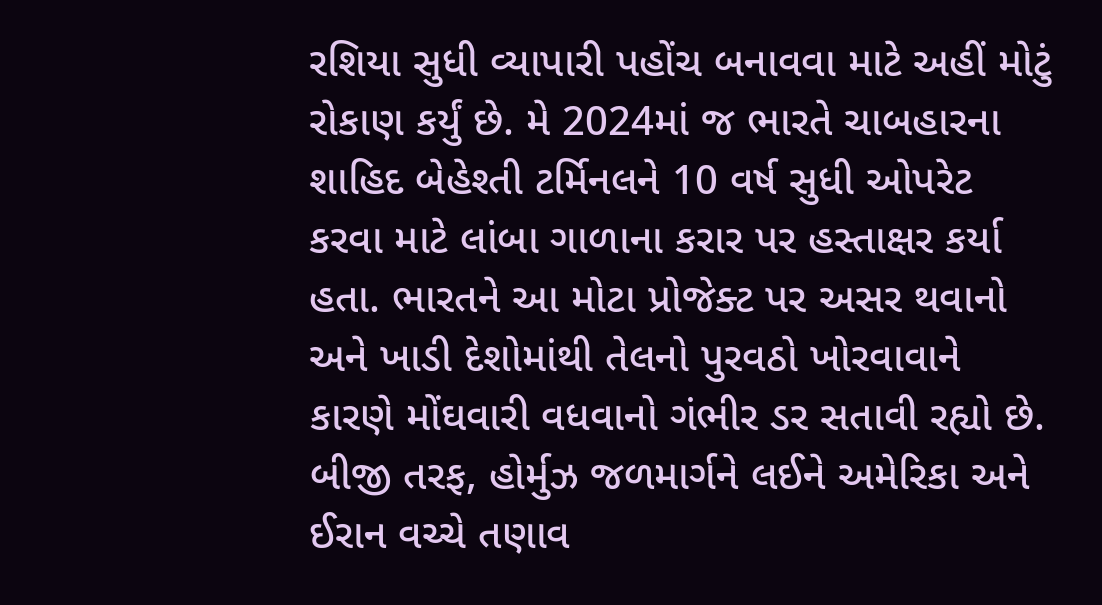રશિયા સુધી વ્યાપારી પહોંચ બનાવવા માટે અહીં મોટું રોકાણ કર્યું છે. મે 2024માં જ ભારતે ચાબહારના શાહિદ બેહેશ્તી ટર્મિનલને 10 વર્ષ સુધી ઓપરેટ કરવા માટે લાંબા ગાળાના કરાર પર હસ્તાક્ષર કર્યા હતા. ભારતને આ મોટા પ્રોજેક્ટ પર અસર થવાનો અને ખાડી દેશોમાંથી તેલનો પુરવઠો ખોરવાવાને કારણે મોંઘવારી વધવાનો ગંભીર ડર સતાવી રહ્યો છે.
બીજી તરફ, હોર્મુઝ જળમાર્ગને લઈને અમેરિકા અને ઈરાન વચ્ચે તણાવ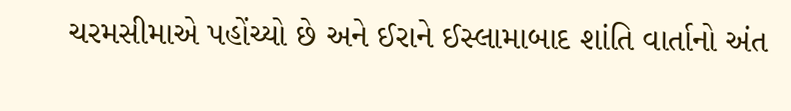ચરમસીમાએ પહોંચ્યો છે અને ઈરાને ઈસ્લામાબાદ શાંતિ વાર્તાનો અંત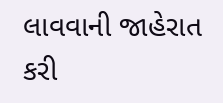લાવવાની જાહેરાત કરી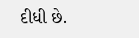દીધી છે.